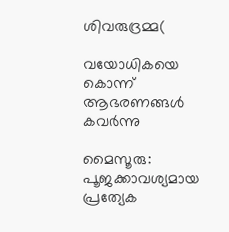ശിവരുദ്രമ്മ(

വയോധികയെ കൊന്ന് ആഭരണങ്ങൾ കവർന്നു

മൈസൂരു: പൂജക്കാവശ്യമായ പ്രത്യേക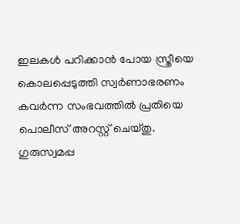ഇലകൾ പറിക്കാൻ പോയ സ്ത്രീയെ കൊലപ്പെടുത്തി സ്വർണാഭരണം കവർന്ന സംഭവത്തിൽ പ്രതിയെ പൊലീസ് അറസ്റ്റ് ചെയ്തു. ഗുരുസ്വമപ്പ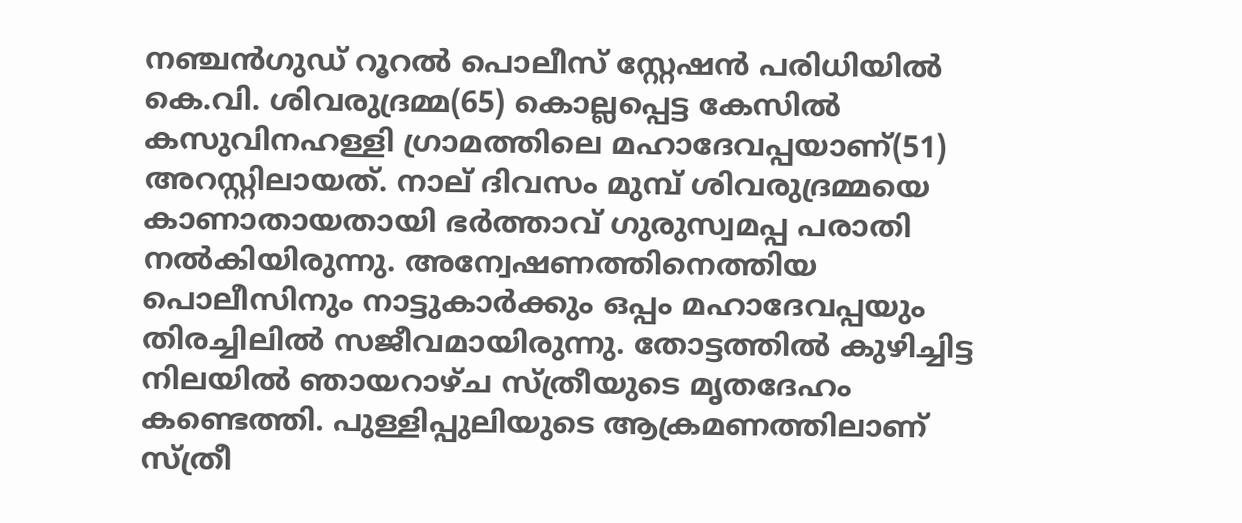നഞ്ചൻഗുഡ് റൂറൽ പൊലീസ് സ്റ്റേഷൻ പരിധിയിൽ കെ.വി. ശിവരുദ്രമ്മ(65) കൊല്ലപ്പെട്ട കേസിൽ കസുവിനഹള്ളി ഗ്രാമത്തിലെ മഹാദേവപ്പയാണ്(51) അറസ്റ്റിലായത്. നാല് ദിവസം മുമ്പ് ശിവരുദ്രമ്മയെ കാണാതായതായി ഭർത്താവ് ഗുരുസ്വമപ്പ പരാതി നൽകിയിരുന്നു. അന്വേഷണത്തിനെത്തിയ പൊലീസിനും നാട്ടുകാർക്കും ഒപ്പം മഹാദേവപ്പയും തിരച്ചിലിൽ സജീവമായിരുന്നു. തോട്ടത്തിൽ കുഴിച്ചിട്ട നിലയിൽ ഞായറാഴ്ച സ്ത്രീയുടെ മൃതദേഹം കണ്ടെത്തി. പുള്ളിപ്പുലിയുടെ ആക്രമണത്തിലാണ് സ്ത്രീ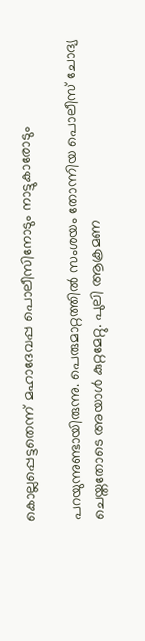കൊല്ലപ്പെട്ടതെന്ന് മഹാദേവപ്പ പൊലീസിനോടും നാട്ടുകാരോടും

പറയുന്നുണ്ടായിരുന്നു. പെരുമാറ്റത്തിൽ സംശയം തോന്നിയ പൊലീസ് ചോദ്യ ചെയ്തതോടെ അയാൾ കുറ്റമേറ്റു. പുലി ആക്രമണ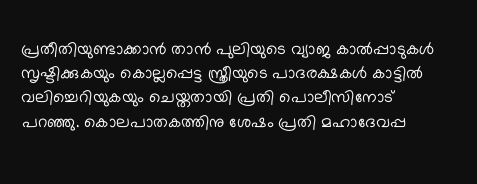പ്രതീതിയുണ്ടാക്കാൻ താൻ പുലിയുടെ വ്യാജ കാൽപ്പാടുകൾ സൃഷ്ടിക്കുകയും കൊല്ലപ്പെട്ട സ്ത്രീയുടെ പാദരക്ഷകൾ കാട്ടിൽ വലിച്ചെറിയുകയും ചെയ്തതായി പ്രതി പൊലീസിനോട് പറഞ്ഞു. കൊലപാതകത്തിനു ശേഷം പ്രതി മഹാദേവപ്പ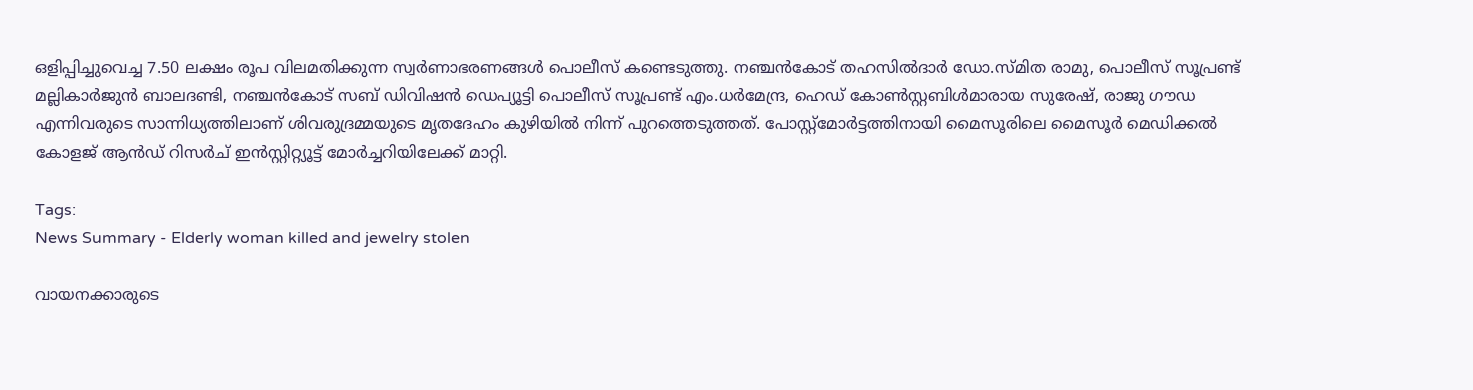ഒളിപ്പിച്ചുവെച്ച 7.50 ലക്ഷം രൂപ വിലമതിക്കുന്ന സ്വർണാഭരണങ്ങൾ പൊലീസ് കണ്ടെടുത്തു. നഞ്ചൻകോട് തഹസിൽദാർ ഡോ.സ്മിത രാമു, പൊലീസ് സൂപ്രണ്ട് മല്ലികാർജുൻ ബാലദണ്ടി, നഞ്ചൻകോട് സബ് ഡിവിഷൻ ഡെപ്യൂട്ടി പൊലീസ് സൂപ്രണ്ട് എം.ധർമേന്ദ്ര, ഹെഡ് കോൺസ്റ്റബിൾമാരായ സുരേഷ്, രാജു ഗൗഡ എന്നിവരുടെ സാന്നിധ്യത്തിലാണ് ശിവരുദ്രമ്മയുടെ മൃതദേഹം കുഴിയിൽ നിന്ന് പുറത്തെടുത്തത്. പോസ്റ്റ്‌മോർട്ടത്തിനായി മൈസൂരിലെ മൈസൂർ മെഡിക്കൽ കോളജ് ആൻഡ് റിസർച് ഇൻസ്റ്റിറ്റ്യൂട്ട് മോർച്ചറിയിലേക്ക് മാറ്റി.

Tags:
News Summary - Elderly woman killed and jewelry stolen

വായനക്കാരുടെ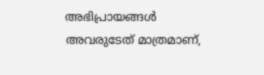അഭിപ്രായങ്ങള്‍ അവരുടേത് മാത്രമാണ്,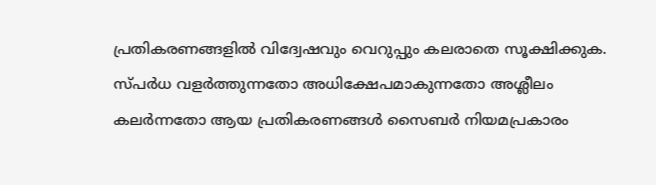പ്രതികരണങ്ങളിൽ വിദ്വേഷവും വെറുപ്പും കലരാതെ സൂക്ഷിക്കുക. സ്പർധ വളർത്തുന്നതോ അധിക്ഷേപമാകുന്നതോ അശ്ലീലം കലർന്നതോ ആയ പ്രതികരണങ്ങൾ സൈബർ നിയമപ്രകാരം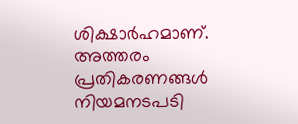ശിക്ഷാർഹമാണ്. അത്തരം പ്രതികരണങ്ങൾ നിയമനടപടി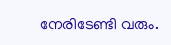നേരിടേണ്ടി വരും.